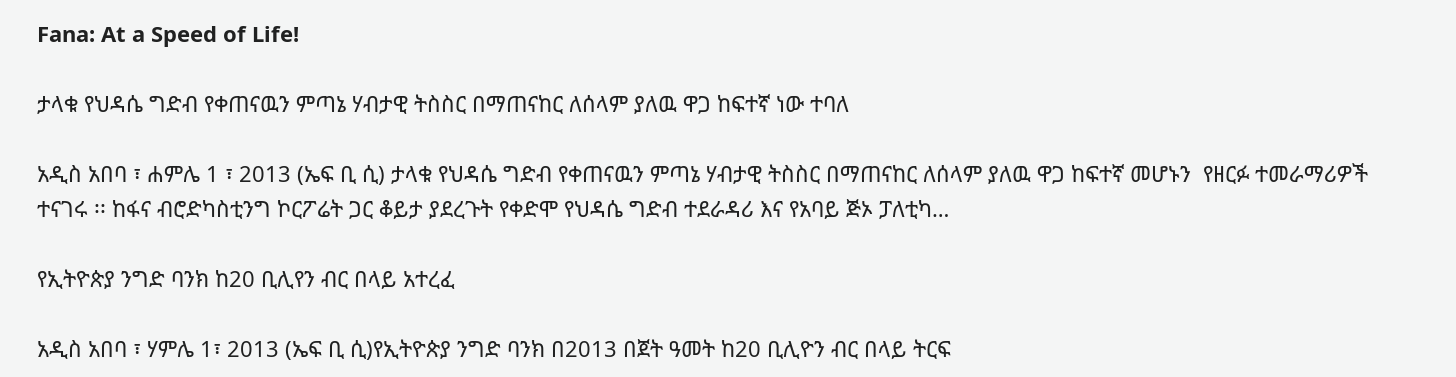Fana: At a Speed of Life!

ታላቁ የህዳሴ ግድብ የቀጠናዉን ምጣኔ ሃብታዊ ትስስር በማጠናከር ለሰላም ያለዉ ዋጋ ከፍተኛ ነው ተባለ

አዲስ አበባ ፣ ሐምሌ 1 ፣ 2013 (ኤፍ ቢ ሲ) ታላቁ የህዳሴ ግድብ የቀጠናዉን ምጣኔ ሃብታዊ ትስስር በማጠናከር ለሰላም ያለዉ ዋጋ ከፍተኛ መሆኑን  የዘርፉ ተመራማሪዎች ተናገሩ ፡፡ ከፋና ብሮድካስቲንግ ኮርፖሬት ጋር ቆይታ ያደረጉት የቀድሞ የህዳሴ ግድብ ተደራዳሪ እና የአባይ ጅኦ ፓለቲካ…

የኢትዮጵያ ንግድ ባንክ ከ20 ቢሊየን ብር በላይ አተረፈ

አዲስ አበባ ፣ ሃምሌ 1፣ 2013 (ኤፍ ቢ ሲ)የኢትዮጵያ ንግድ ባንክ በ2013 በጀት ዓመት ከ20 ቢሊዮን ብር በላይ ትርፍ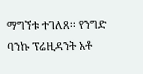ማግኘቱ ተገለጸ፡፡ የንግድ ባንኩ ፕሬዚዳንት አቶ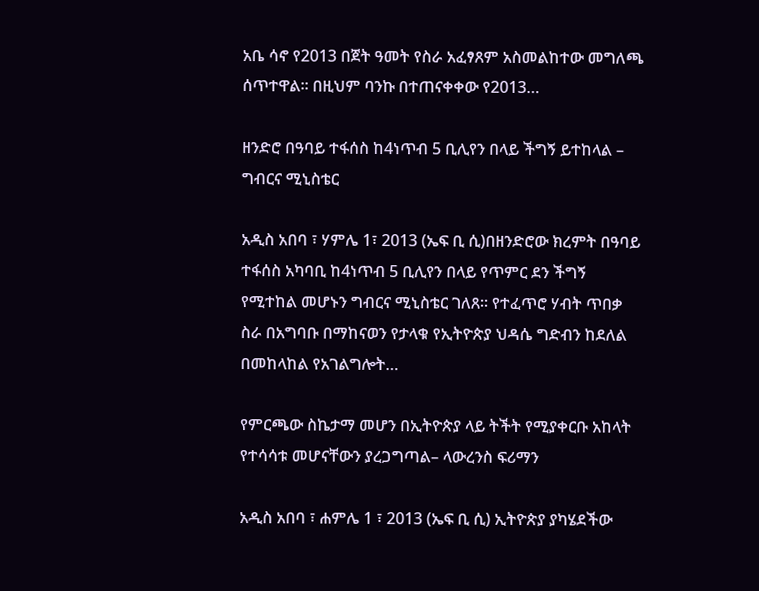አቤ ሳኖ የ2013 በጀት ዓመት የስራ አፈፃጸም አስመልከተው መግለጫ ሰጥተዋል፡፡ በዚህም ባንኩ በተጠናቀቀው የ2013…

ዘንድሮ በዓባይ ተፋሰስ ከ4ነጥብ 5 ቢሊየን በላይ ችግኝ ይተከላል – ግብርና ሚኒስቴር

አዲስ አበባ ፣ ሃምሌ 1፣ 2013 (ኤፍ ቢ ሲ)በዘንድሮው ክረምት በዓባይ ተፋሰስ አካባቢ ከ4ነጥብ 5 ቢሊየን በላይ የጥምር ደን ችግኝ የሚተከል መሆኑን ግብርና ሚኒስቴር ገለጸ። የተፈጥሮ ሃብት ጥበቃ ስራ በአግባቡ በማከናወን የታላቁ የኢትዮጵያ ህዳሴ ግድብን ከደለል በመከላከል የአገልግሎት…

የምርጫው ስኬታማ መሆን በኢትዮጵያ ላይ ትችት የሚያቀርቡ አከላት የተሳሳቱ መሆናቸውን ያረጋግጣል– ላውረንስ ፍሪማን

አዲስ አበባ ፣ ሐምሌ 1 ፣ 2013 (ኤፍ ቢ ሲ) ኢትዮጵያ ያካሄደችው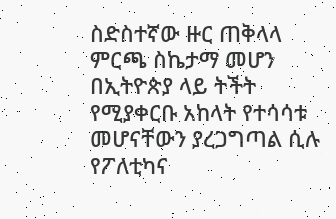ስድስተኛው ዙር ጠቅላላ ምርጫ ስኬታማ መሆን በኢትዮጵያ ላይ ትችት የሚያቀርቡ አከላት የተሳሳቱ መሆናቸውን ያረጋግጣል ሲሉ የፖለቲካና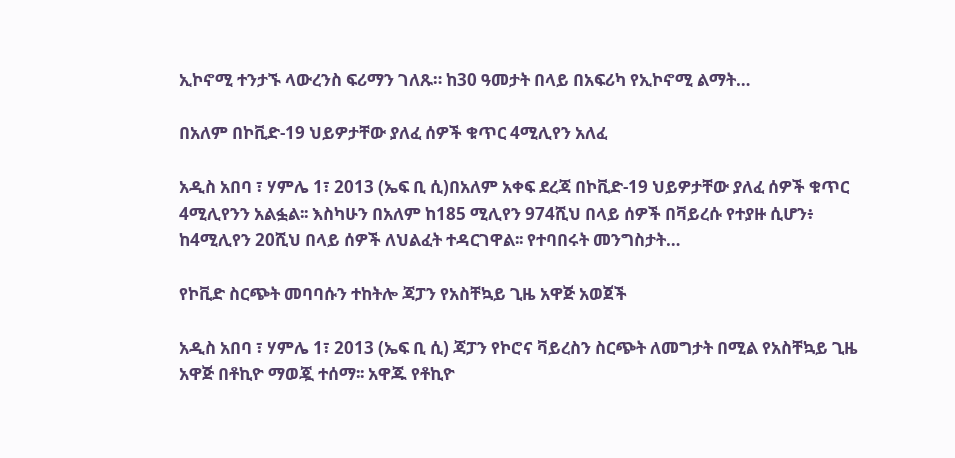ኢኮኖሚ ተንታኙ ላውረንስ ፍሪማን ገለጹ። ከ30 ዓመታት በላይ በአፍሪካ የኢኮኖሚ ልማት…

በአለም በኮቪድ-19 ህይዎታቸው ያለፈ ሰዎች ቁጥር 4ሚሊየን አለፈ

አዲስ አበባ ፣ ሃምሌ 1፣ 2013 (ኤፍ ቢ ሲ)በአለም አቀፍ ደረጃ በኮቪድ-19 ህይዎታቸው ያለፈ ሰዎች ቁጥር 4ሚሊየንን አልፏል፡፡ እስካሁን በአለም ከ185 ሚሊየን 974ሺህ በላይ ሰዎች በቫይረሱ የተያዙ ሲሆን፥ ከ4ሚሊየን 20ሺህ በላይ ሰዎች ለህልፈት ተዳርገዋል፡፡ የተባበሩት መንግስታት…

የኮቪድ ስርጭት መባባሱን ተከትሎ ጃፓን የአስቸኳይ ጊዜ አዋጅ አወጀች

አዲስ አበባ ፣ ሃምሌ 1፣ 2013 (ኤፍ ቢ ሲ) ጃፓን የኮሮና ቫይረስን ስርጭት ለመግታት በሚል የአስቸኳይ ጊዜ አዋጅ በቶኪዮ ማወጇ ተሰማ፡፡ አዋጁ የቶኪዮ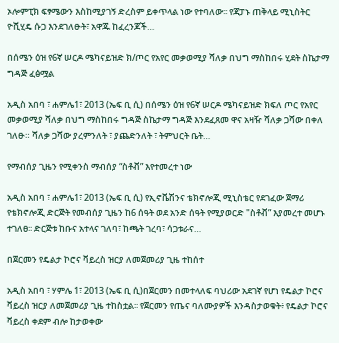ኦሎምፒክ ፍፃሜውን እስከሚያገኝ ድረስም ይቀጥላል ነው የተባለው፡፡ የጃፓኑ ጠቅላይ ሚኒስትር ዮሺሂዴ ሱጋ እንደገለፁት፣ አዋጁ ከፈረንጆች…

በሰሜን ዕዝ የ6ኛ ሠርዶ ሜካናይዝድ ክ/ጦር የአየር መቃወሚያ ሻለቃ በህግ ማስከበሩ ሂደት ስኬታማ ግዳጅ ፈፅሟል

አዲስ አበባ ፣ ሐምሌ1፣ 2013 (ኤፍ ቢ ሲ) በሰሜን ዕዝ የ6ኛ ሠርዶ ሜካናይዝድ ክፍለ ጦር የአየር መቃወሚያ ሻለቃ በህግ ማስከበሩ ግዳጅ ስኬታማ ግዳጅ እንደፈጸመ ዋና አዛዥ ሻለቃ ጋሻው በቀለ ገለፁ። ሻለቃ ጋሻው ያረምንለት ፣ ያጨድንለት ፣ ትምህርት ቤት…

የማብሰያ ጊዜን የሚቀንስ ማብሰያ “ስቶቭ” እየተመረተ ነው

አዲስ አበባ ፣ ሐምሌ1፣ 2013 (ኤፍ ቢ ሲ) የኢኖቬሽንና ቴክኖሎጂ ሚኒስቴር የደገፈው ጀማሪ የቴክኖሎጂ ድርጅት የመብሰያ ጊዜን ከ6 ሰዓት ወደ አንድ ሰዓት የሚያወርድ "ስቶቭ” እያመረተ መሆኑ ተገለፀ፡፡ ድርጅቱ ከቡና አተላና ገለባ፣ ከጫት ገረባ፣ ሳጋቱራና…

በጀርመን የዴልታ ኮሮና ቫይረስ ዝርያ ለመጀመሪያ ጊዜ ተከሰተ

አዲስ አበባ ፣ ሃምሌ 1፣ 2013 (ኤፍ ቢ ሲ)በጀርመን በመተላለፍ ባህሪው አደገኛ የሆነ የዴልታ ኮሮና ቫይረስ ዝርያ ለመጀመሪያ ጊዜ ተከስቷል፡፡ የጀርመን የጤና ባለሙያዎች እንዳስታወቁት፥ የዴልታ ኮሮና ቫይረስ ቀደም ብሎ ከታወቀው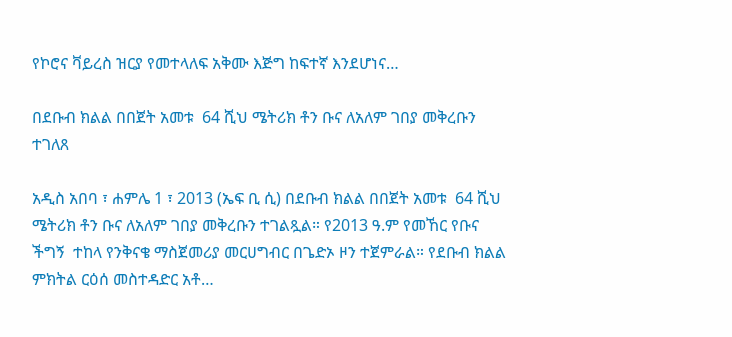የኮሮና ቫይረስ ዝርያ የመተላለፍ አቅሙ እጅግ ከፍተኛ እንደሆነና…

በደቡብ ክልል በበጀት አመቱ  64 ሺህ ሜትሪክ ቶን ቡና ለአለም ገበያ መቅረቡን ተገለጸ

አዲስ አበባ ፣ ሐምሌ 1 ፣ 2013 (ኤፍ ቢ ሲ) በደቡብ ክልል በበጀት አመቱ  64 ሺህ ሜትሪክ ቶን ቡና ለአለም ገበያ መቅረቡን ተገልጿል። የ2013 ዓ.ም የመኸር የቡና ችግኝ  ተከላ የንቅናቄ ማስጀመሪያ መርሀግብር በጌድኦ ዞን ተጀምራል። የደቡብ ክልል ምክትል ርዕሰ መስተዳድር አቶ…